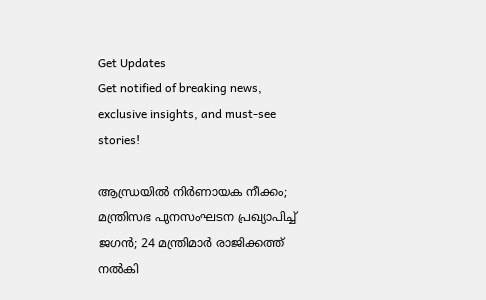Get Updates
Get notified of breaking news, exclusive insights, and must-see stories!

ആന്ധ്രയില്‍ നിര്‍ണായക നീക്കം; മന്ത്രിസഭ പുനസംഘടന പ്രഖ്യാപിച്ച് ജഗന്‍; 24 മന്ത്രിമാര്‍ രാജിക്കത്ത് നല്‍കി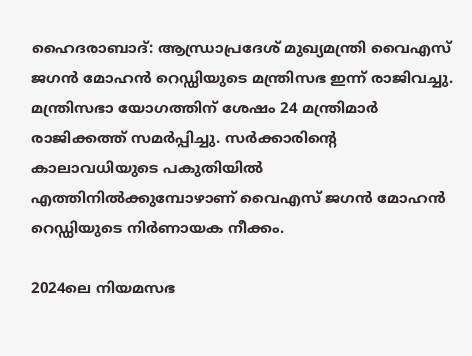ഹൈദരാബാദ്: ആന്ധ്രാപ്രദേശ് മുഖ്യമന്ത്രി വൈഎസ് ജഗന്‍ മോഹന്‍ റെഡ്ഡിയുടെ മന്ത്രിസഭ ഇന്ന് രാജിവച്ചു. മന്ത്രിസഭാ യോഗത്തിന് ശേഷം 24 മന്ത്രിമാര്‍ രാജിക്കത്ത് സമര്‍പ്പിച്ചു. സര്‍ക്കാരിന്റെ കാലാവധിയുടെ പകുതിയില്‍ എത്തിനില്‍ക്കുമ്പോഴാണ് വൈഎസ് ജഗന്‍ മോഹന്‍ റെഡ്ഡിയുടെ നിര്‍ണായക നീക്കം.

2024ലെ നിയമസഭ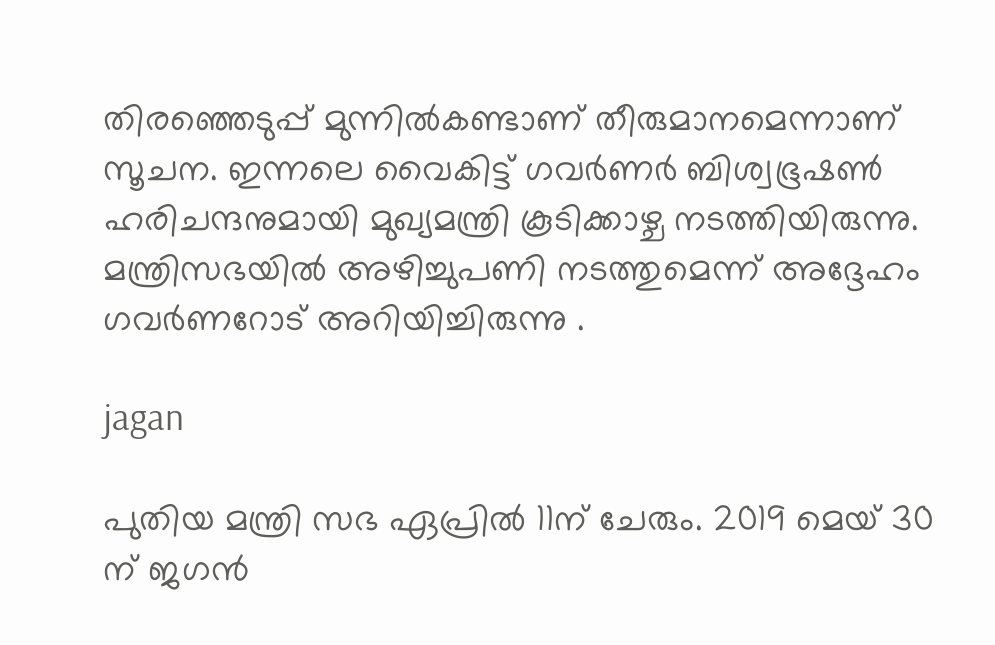തിരഞ്ഞെടുപ്പ് മുന്നില്‍കണ്ടാണ് തീരുമാനമെന്നാണ് സൂചന. ഇന്നലെ വൈകിട്ട് ഗവര്‍ണര്‍ ബിശ്വഭൂഷണ്‍ ഹരിചന്ദനുമായി മുഖ്യമന്ത്രി കൂടിക്കാഴ്ച നടത്തിയിരുന്നു. മന്ത്രിസഭയില്‍ അഴിച്ചുപണി നടത്തുമെന്ന് അദ്ദേഹം ഗവർണറോട് അറിയിച്ചിരുന്നു .

jagan

പുതിയ മന്ത്രി സഭ ഏപ്രില്‍ 11ന് ചേരും. 2019 മെയ് 30 ന് ജഗന്‍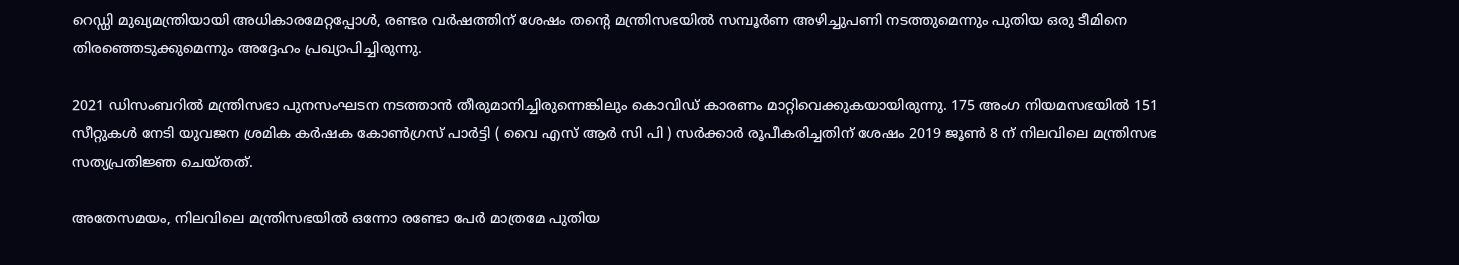റെഡ്ഡി മുഖ്യമന്ത്രിയായി അധികാരമേറ്റപ്പോള്‍, രണ്ടര വര്‍ഷത്തിന് ശേഷം തന്റെ മന്ത്രിസഭയില്‍ സമ്പൂര്‍ണ അഴിച്ചുപണി നടത്തുമെന്നും പുതിയ ഒരു ടീമിനെ തിരഞ്ഞെടുക്കുമെന്നും അദ്ദേഹം പ്രഖ്യാപിച്ചിരുന്നു.

2021 ഡിസംബറില്‍ മന്ത്രിസഭാ പുനസംഘടന നടത്താന്‍ തീരുമാനിച്ചിരുന്നെങ്കിലും കൊവിഡ് കാരണം മാറ്റിവെക്കുകയായിരുന്നു. 175 അംഗ നിയമസഭയില്‍ 151 സീറ്റുകള്‍ നേടി യുവജന ശ്രമിക കര്‍ഷക കോണ്‍ഗ്രസ് പാര്‍ട്ടി ( വൈ എസ് ആര്‍ സി പി ) സര്‍ക്കാര്‍ രൂപീകരിച്ചതിന് ശേഷം 2019 ജൂണ്‍ 8 ന് നിലവിലെ മന്ത്രിസഭ സത്യപ്രതിജ്ഞ ചെയ്തത്.

അതേസമയം, നിലവിലെ മന്ത്രിസഭയില്‍ ഒന്നോ രണ്ടോ പേര്‍ മാത്രമേ പുതിയ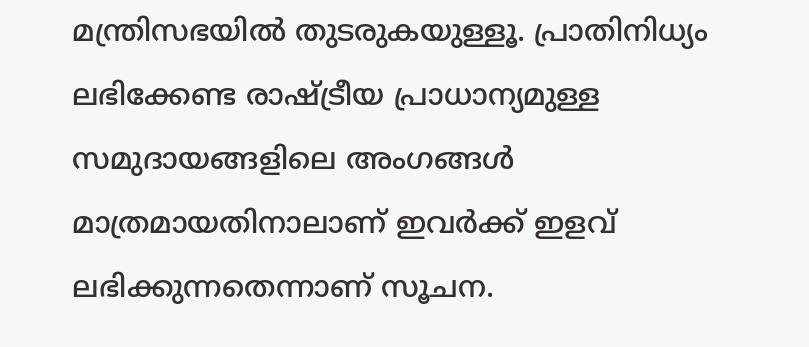മന്ത്രിസഭയില്‍ തുടരുകയുള്ളൂ. പ്രാതിനിധ്യം ലഭിക്കേണ്ട രാഷ്ട്രീയ പ്രാധാന്യമുള്ള സമുദായങ്ങളിലെ അംഗങ്ങള്‍ മാത്രമായതിനാലാണ് ഇവര്‍ക്ക് ഇളവ് ലഭിക്കുന്നതെന്നാണ് സൂചന.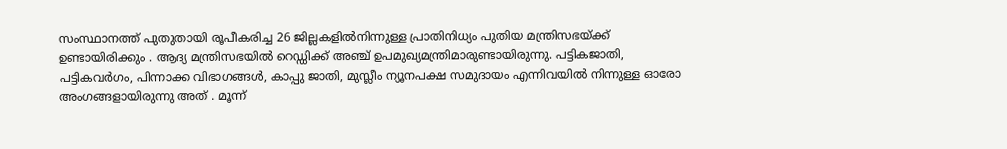സംസ്ഥാനത്ത് പുതുതായി രൂപീകരിച്ച 26 ജില്ലകളില്‍നിന്നുള്ള പ്രാതിനിധ്യം പുതിയ മന്ത്രിസഭയ്ക്ക് ഉണ്ടായിരിക്കും . ആദ്യ മന്ത്രിസഭയില്‍ റെഡ്ഡിക്ക് അഞ്ച് ഉപമുഖ്യമന്ത്രിമാരുണ്ടായിരുന്നു. പട്ടികജാതി, പട്ടികവര്‍ഗം, പിന്നാക്ക വിഭാഗങ്ങള്‍, കാപ്പു ജാതി, മുസ്ലീം ന്യൂനപക്ഷ സമുദായം എന്നിവയില്‍ നിന്നുള്ള ഓരോ അംഗങ്ങളായിരുന്നു അത് . മൂന്ന്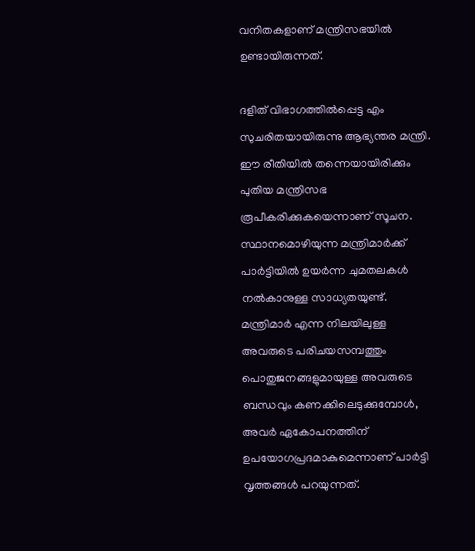വനിതകളാണ് മന്ത്രിസഭയില്‍ ഉണ്ടായിരുന്നത്.

ദളിത് വിഭാഗത്തില്‍പ്പെട്ട എം സുചരിതയായിരുന്നു ആഭ്യന്തര മന്ത്രി. ഈ രീതിയില്‍ തന്നെയായിരിക്കും പുതിയ മന്ത്രിസഭ രൂപീകരിക്കുകയെന്നാണ് സൂചന. സ്ഥാനമൊഴിയുന്ന മന്ത്രിമാര്‍ക്ക് പാര്‍ട്ടിയില്‍ ഉയര്‍ന്ന ചുമതലകള്‍ നല്‍കാനുള്ള സാധ്യതയുണ്ട്. മന്ത്രിമാര്‍ എന്ന നിലയിലുള്ള അവരുടെ പരിചയസമ്പത്തും പൊതുജനങ്ങളുമായുള്ള അവരുടെ ബന്ധവും കണക്കിലെടുക്കുമ്പോള്‍, അവര്‍ ഏകോപനത്തിന് ഉപയോഗപ്രദമാകുമെന്നാണ് പാര്‍ട്ടി വൃത്തങ്ങള്‍ പറയുന്നത്.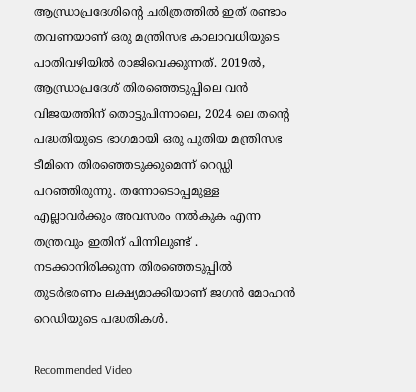ആന്ധ്രാപ്രദേശിന്റെ ചരിത്രത്തില്‍ ഇത് രണ്ടാം തവണയാണ് ഒരു മന്ത്രിസഭ കാലാവധിയുടെ പാതിവഴിയില്‍ രാജിവെക്കുന്നത്. 2019ല്‍, ആന്ധ്രാപ്രദേശ് തിരഞ്ഞെടുപ്പിലെ വന്‍ വിജയത്തിന് തൊട്ടുപിന്നാലെ, 2024 ലെ തന്റെ പദ്ധതിയുടെ ഭാഗമായി ഒരു പുതിയ മന്ത്രിസഭ ടീമിനെ തിരഞ്ഞെടുക്കുമെന്ന് റെഡ്ഡി പറഞ്ഞിരുന്നു. തന്നോടൊപ്പമുള്ള എല്ലാവര്‍ക്കും അവസരം നല്‍കുക എന്ന തന്ത്രവും ഇതിന് പിന്നിലുണ്ട് . നടക്കാനിരിക്കുന്ന തിരഞ്ഞെടുപ്പില്‍ തുടര്‍ഭരണം ലക്ഷ്യമാക്കിയാണ് ജഗന്‍ മോഹന്‍ റെഡിയുടെ പദ്ധതികള്‍.

Recommended Video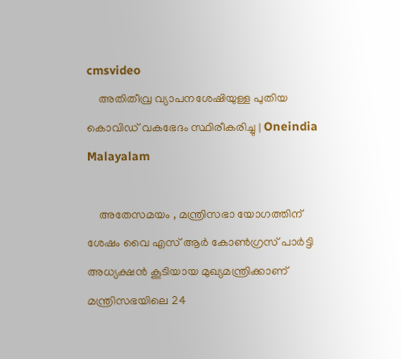cmsvideo
    അതിതീവ്ര വ്യാപനശേഷിയുള്ള പുതിയ കൊവിഡ് വകഭേദം സ്ഥിരീകരിച്ചു | Oneindia Malayalam

    അതേസമയം , മന്ത്രിസഭാ യോഗത്തിന് ശേഷം വൈ എസ് ആര്‍ കോണ്‍ഗ്രസ് പാര്‍ട്ടി അധ്യക്ഷന്‍ കൂടിയായ മുഖ്യമന്ത്രിക്കാണ് മന്ത്രിസഭയിലെ 24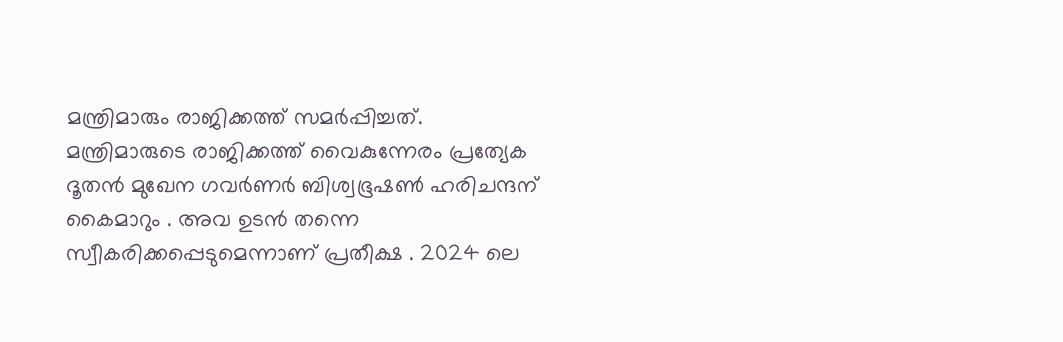മന്ത്രിമാരും രാജിക്കത്ത് സമര്‍പ്പിച്ചത്. മന്ത്രിമാരുടെ രാജിക്കത്ത് വൈകുന്നേരം പ്രത്യേക ദൂതന്‍ മുഖേന ഗവര്‍ണര്‍ ബിശ്വഭൂഷണ്‍ ഹരിചന്ദന് കൈമാറും . അവ ഉടന്‍ തന്നെ സ്വീകരിക്കപ്പെടുമെന്നാണ് പ്രതീക്ഷ . 2024 ലെ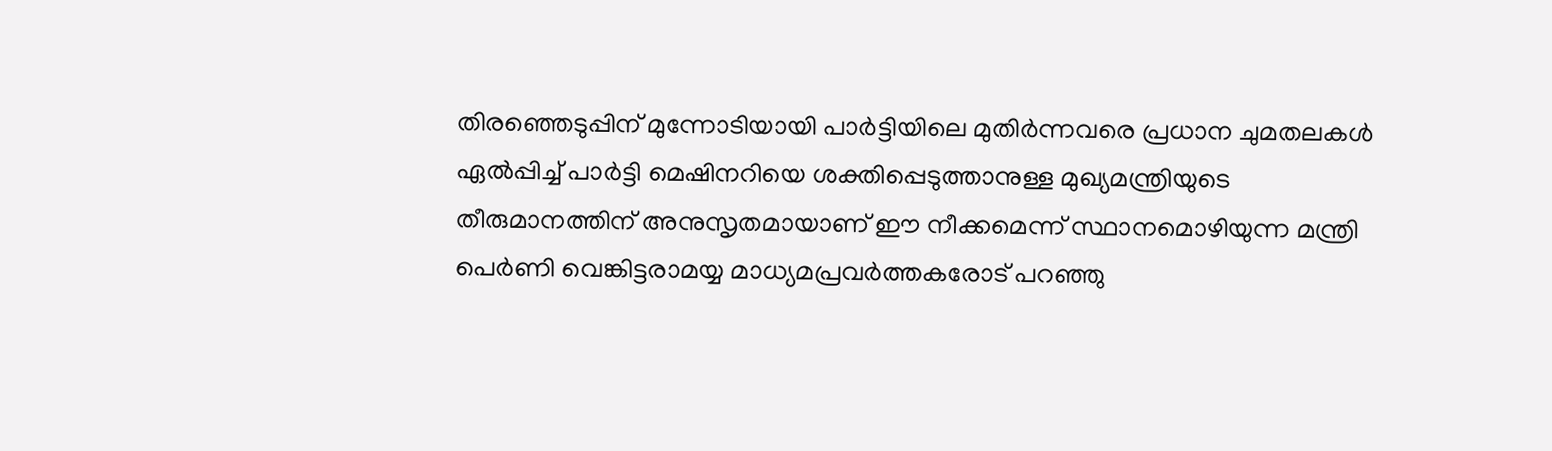തിരഞ്ഞെടുപ്പിന് മുന്നോടിയായി പാര്‍ട്ടിയിലെ മുതിര്‍ന്നവരെ പ്രധാന ചുമതലകള്‍ ഏല്‍പ്പിച്ച് പാര്‍ട്ടി മെഷിനറിയെ ശക്തിപ്പെടുത്താനുള്ള മുഖ്യമന്ത്രിയുടെ തീരുമാനത്തിന് അനുസൃതമായാണ് ഈ നീക്കമെന്ന് സ്ഥാനമൊഴിയുന്ന മന്ത്രി പെര്‍ണി വെങ്കിട്ടരാമയ്യ മാധ്യമപ്രവര്‍ത്തകരോട് പറഞ്ഞു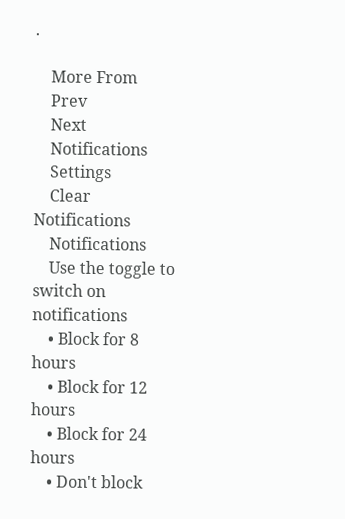.

    More From
    Prev
    Next
    Notifications
    Settings
    Clear Notifications
    Notifications
    Use the toggle to switch on notifications
    • Block for 8 hours
    • Block for 12 hours
    • Block for 24 hours
    • Don't block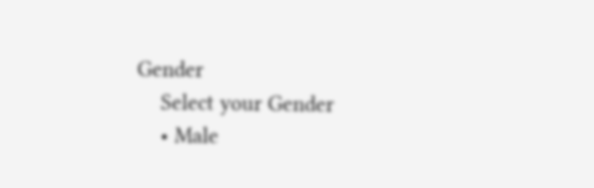Gender
    Select your Gender
    • Male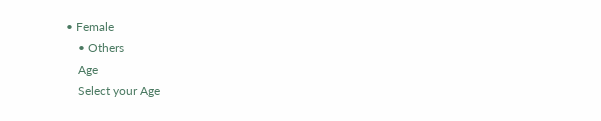• Female
    • Others
    Age
    Select your Age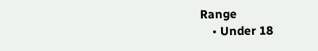Range
    • Under 18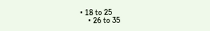• 18 to 25
    • 26 to 35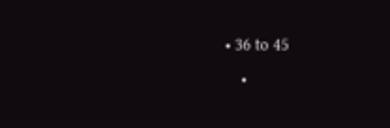• 36 to 45
    •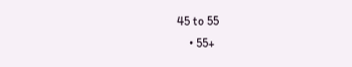45 to 55
    • 55+